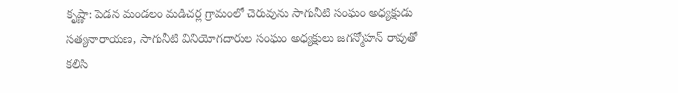కృష్ణా: పెడన మండలం మడిచర్ల గ్రామంలో చెరువును సాగునీటి సంఘం అధ్యక్షుడు సత్యనారాయణ, సాగునీటి వినియోగదారుల సంఘం అధ్యక్షులు జగన్మోహన్ రావుతో కలిసి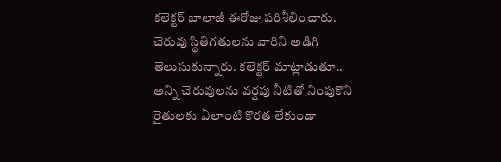కలెక్టర్ బాలాజీ ఈరోజు పరిశీలించారు. చెరువు స్థితిగతులను వారిని అడిగి తెలుసుకున్నారు. కలెక్టర్ మాట్లాడుతూ.. అన్ని చెరువులను వర్షపు నీటితో నింపుకొని రైతులకు ఏలాంటి కొరత లేకుండా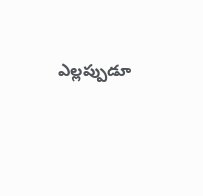ఎల్లప్పుడూ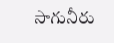సాగునీరు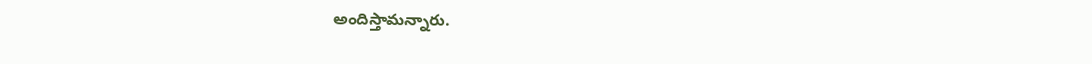అందిస్తామన్నారు.